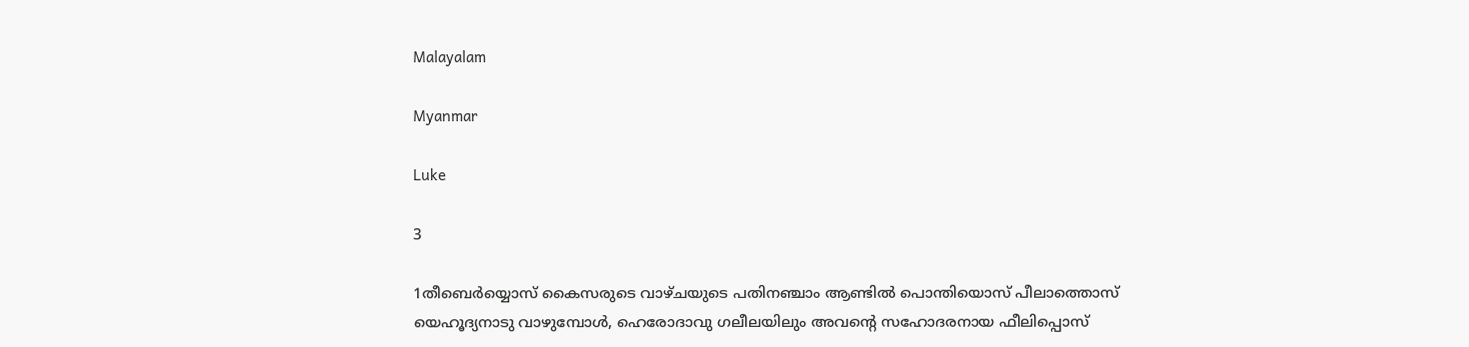Malayalam

Myanmar

Luke

3

1തീബെര്‍യ്യൊസ് കൈസരുടെ വാഴ്ചയുടെ പതിനഞ്ചാം ആണ്ടില്‍ പൊന്തിയൊസ് പീലാത്തൊസ് യെഹൂദ്യനാടു വാഴുമ്പോള്‍, ഹെരോദാവു ഗലീലയിലും അവന്റെ സഹോദരനായ ഫീലിപ്പൊസ്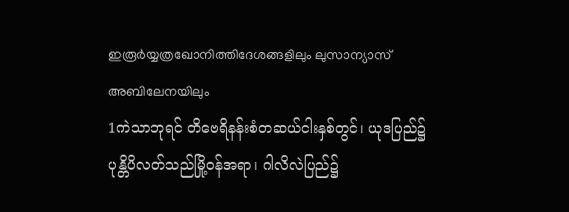ഇരൂര്‍യ്യത്രഖോനിത്തിദേശങ്ങളിലും ലുസാന്യാസ് അബിലേനയിലും
1ကဲသာဘုရင် တိဗေရိနန်းစံတဆယ်ငါးနှစ်တွင်၊ ယုဒပြည်၌ ပုန္တိပိလတ်သည်မြို့ဝန်အရာ၊ ဂါလိလဲပြည်၌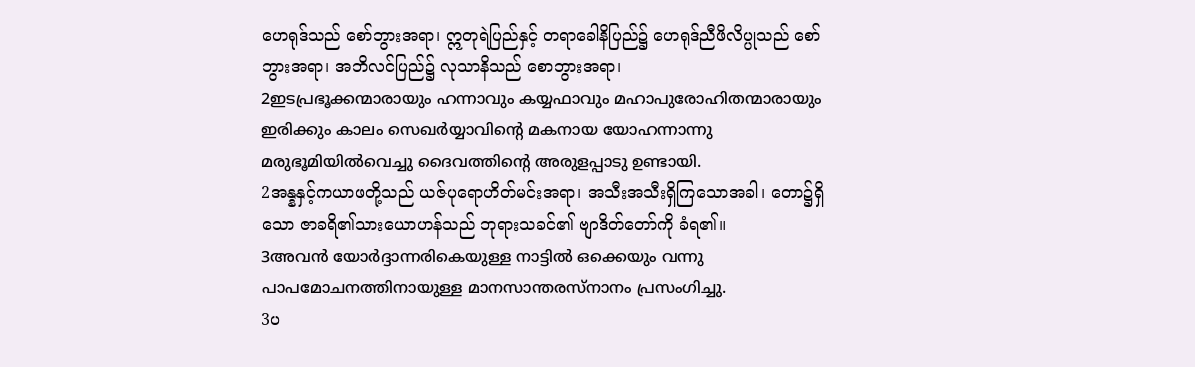ဟေရုဒ်သည် စော်ဘွားအရာ၊ ဣတုရဲပြည်နှင့် တရာခေါနိပြည်၌ ဟေရုဒ်ညီဖိလိပ္ပုသည် စော်ဘွားအရာ၊ အဘိလင်ပြည်၌ လုသာနိသည် စောဘွားအရာ၊
2ഇടപ്രഭൂക്കന്മാരായും ഹന്നാവും കയ്യഫാവും മഹാപുരോഹിതന്മാരായും ഇരിക്കും കാലം സെഖര്‍യ്യാവിന്റെ മകനായ യോഹന്നാന്നു മരുഭൂമിയില്‍വെച്ചു ദൈവത്തിന്റെ അരുളപ്പാടു ഉണ്ടായി.
2အန္နနှင့်ကယာဖတို့သည် ယဇ်ပုရောဟိတ်မင်းအရာ၊ အသီးအသီးရှိကြသောအခါ၊ တော၌ရှိသော ဇာခရိ၏သားယောဟန်သည် ဘုရားသခင်၏ ဗျာဒိတ်တော်ကို ခံရ၏။
3അവന്‍ യോര്‍ദ്ദാന്നരികെയുള്ള നാട്ടില്‍ ഒക്കെയും വന്നു പാപമോചനത്തിനായുള്ള മാനസാന്തരസ്നാനം പ്രസംഗിച്ചു.
3ပ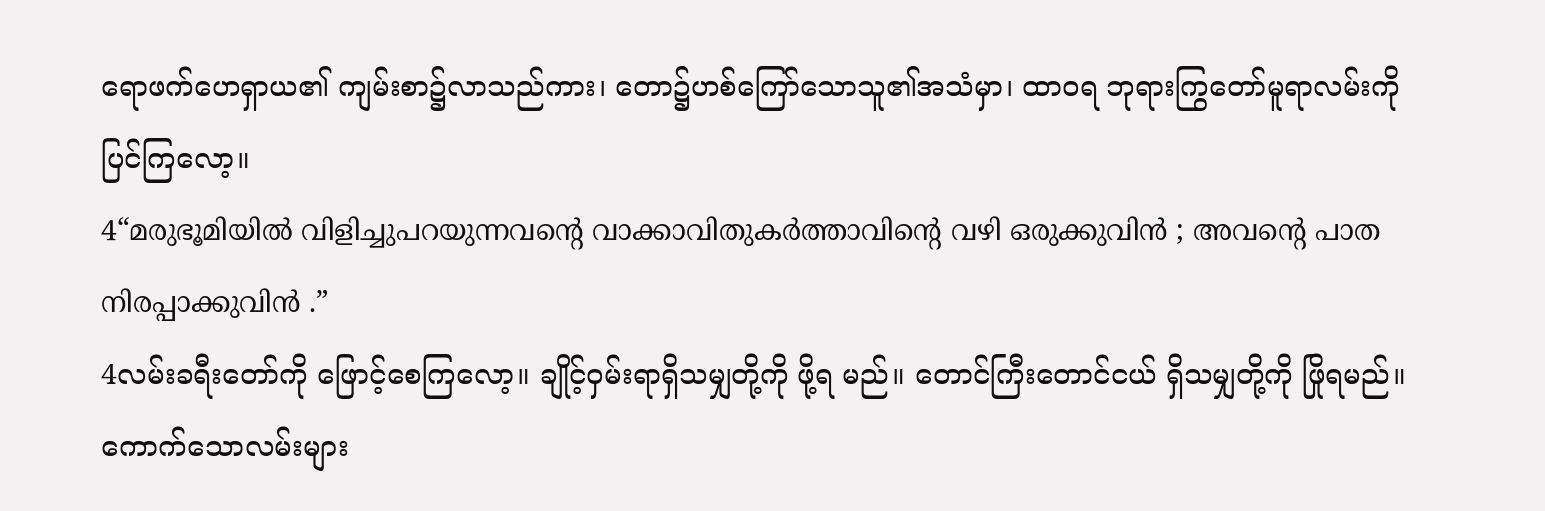ရောဖက်ဟေရှာယ၏ ကျမ်းစာ၌လာသည်ကား၊ တော၌ဟစ်ကြော်သောသူ၏အသံမှာ၊ ထာဝရ ဘုရားကြွတော်မူရာလမ်းကို ပြင်ကြလော့။
4“മരുഭൂമിയില്‍ വിളിച്ചുപറയുന്നവന്റെ വാക്കാവിതുകര്‍ത്താവിന്റെ വഴി ഒരുക്കുവിന്‍ ; അവന്റെ പാത നിരപ്പാക്കുവിന്‍ .”
4လမ်းခရီးတော်ကို ဖြောင့်စေကြလော့။ ချိုင့်ဝှမ်းရာရှိသမျှတို့ကို ဖို့ရ မည်။ တောင်ကြီးတောင်ငယ် ရှိသမျှတို့ကို ဖြိုရမည်။ ကောက်သောလမ်းများ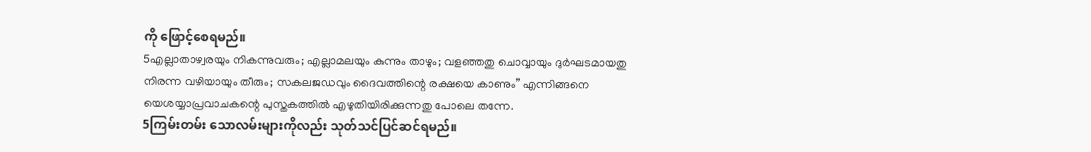ကို ဖြောင့်စေရမည်။
5എല്ലാതാഴ്വരയും നികന്നുവരും; എല്ലാമലയും കുന്നും താഴും; വളഞ്ഞതു ചൊവ്വായും ദുര്‍ഘടമായതു നിരന്ന വഴിയായും തീരും; സകലജഡവും ദൈവത്തിന്റെ രക്ഷയെ കാണും” എന്നിങ്ങനെ യെശയ്യാപ്രവാചകന്റെ പുസ്തകത്തില്‍ എഴുതിയിരിക്കുന്നതു പോലെ തന്നേ.
5ကြမ်းတမ်း သောလမ်းများကိုလည်း သုတ်သင်ပြင်ဆင်ရမည်။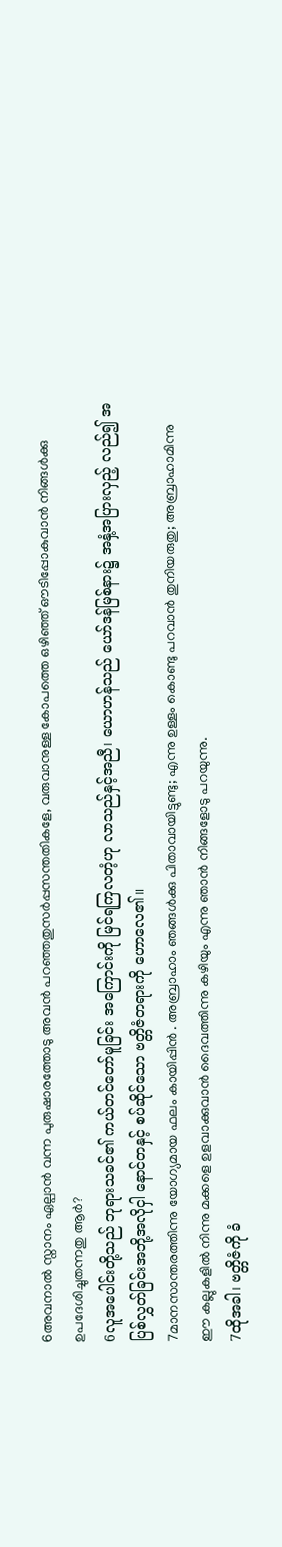6അവനാല്‍ സ്നാനം ഏല്പാന്‍ വന്ന പുരുഷാരത്തോടു അവന്‍ പറഞ്ഞതുസര്‍പ്പസന്തതികളേ, വരുവാനുള്ള കോപത്തെ ഒഴിഞ്ഞ് ഔടിപ്പോകുവാന്‍ നിങ്ങള്‍ക്കു ഉപദേശിച്ചുതന്നതു ആര്‍?
6လူအပေါင်းတို့သည် ဘုရားသခင်၏ ကယ်တင်တော်မူခြင်း အကြောင်းကို မြင်ရကြလတံ့ဟု လာသည်နှင့်အညီ၊ ယောဟန်သည် ယော်ဒန်မြစ်နား၌ အနှံ့အပြားလှည့် လည်၍ အပြစ်လွှတ်ခြင်းအဘို့အလိုငှါ နောင်တနှင့် စပ်ဆိုင်သော ဗတ္တိဇံတရားကို ဟောလေ၏။
7മാനസാന്തരത്തിന്നു യോഗ്യമായ ഫലം കായിപ്പിന്‍ . അബ്രാഹാം ഞങ്ങള്‍ക്കു പിതാവായിട്ടുണ്ടു; എന്നു ഉള്ളം കൊണ്ടു പറവാന്‍ തുനിയരുതു; അബ്രാഹാമിന്നു ഈ കല്ലുകളില്‍ നിന്നു മക്കളെ ഉളവാക്കുവാന്‍ ദൈവത്തിന്നു കഴിയും എന്നു ഞാന്‍ നിങ്ങളോടു പറയുന്നു.
7ထိုအခါ၊ ဗတ္တိဇံကို ခံ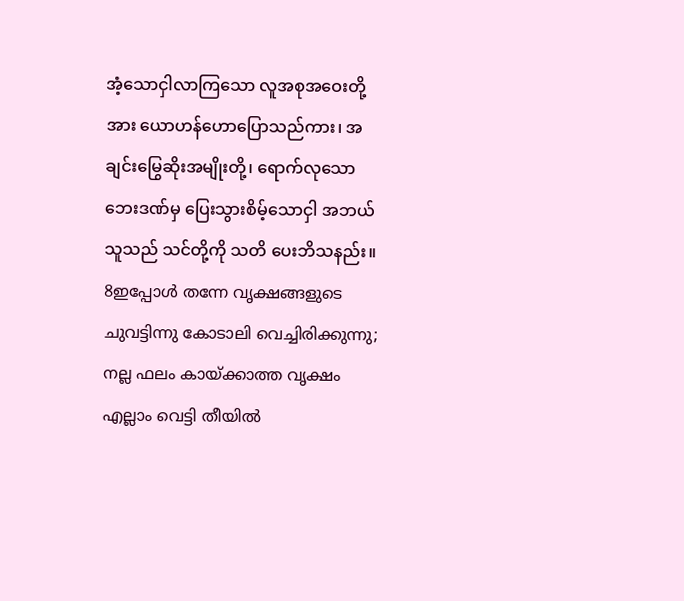အံ့သောငှါလာကြသော လူအစုအဝေးတို့အား ယောဟန်ဟောပြောသည်ကား၊ အချင်းမြွေဆိုးအမျိုးတို့၊ ရောက်လုသောဘေးဒဏ်မှ ပြေးသွားစိမ့်သောငှါ အဘယ်သူသည် သင်တို့ကို သတိ ပေးဘိသနည်း။
8ഇപ്പോള്‍ തന്നേ വൃക്ഷങ്ങളുടെ ചുവട്ടിന്നു കോടാലി വെച്ചിരിക്കുന്നു; നല്ല ഫലം കായ്ക്കാത്ത വൃക്ഷം എല്ലാം വെട്ടി തീയില്‍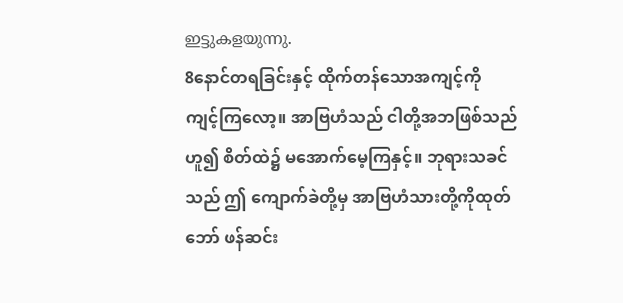ഇട്ടുകളയുന്നു.
8နောင်တရခြင်းနှင့် ထိုက်တန်သောအကျင့်ကို ကျင့်ကြလော့။ အာဗြဟံသည် ငါတို့အဘဖြစ်သည်ဟူ၍ စိတ်ထဲ၌ မအောက်မေ့ကြနှင့်။ ဘုရားသခင်သည် ဤ ကျောက်ခဲတို့မှ အာဗြဟံသားတို့ကိုထုတ်ဘော် ဖန်ဆင်း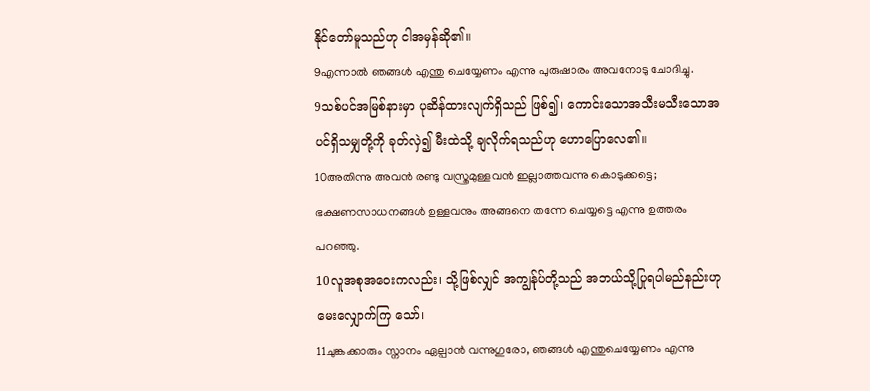နိုင်တော်မူသည်ဟု ငါအမှန်ဆို၏။
9എന്നാല്‍ ഞങ്ങള്‍ എന്തു ചെയ്യേണം എന്നു പുരുഷാരം അവനോടു ചോദിച്ചു.
9သစ်ပင်အမြစ်နားမှာ ပုဆိန်ထားလျက်ရှိသည် ဖြစ်၍၊ ကောင်းသောအသီးမသီးသောအပင်ရှိသမျှတို့ကို ခုတ်လှဲ၍ မီးထဲသို့ ချလိုက်ရသည်ဟု ဟောပြောလေ၏။
10അതിന്നു അവന്‍ രണ്ടു വസ്ത്രമുള്ളവന്‍ ഇല്ലാത്തവന്നു കൊടുക്കട്ടെ; ഭക്ഷണസാധനങ്ങള്‍ ഉള്ളവനും അങ്ങനെ തന്നേ ചെയ്യട്ടെ എന്നു ഉത്തരം പറഞ്ഞു.
10လူအစုအဝေးကလည်း၊ သို့ဖြစ်လျှင် အကျွန်ုပ်တို့သည် အဘယ်သို့ပြုရပါမည်နည်းဟု မေးလျှောက်ကြ သော်၊
11ചുങ്കക്കാരും സ്നാനം ഏല്പാന്‍ വന്നുഗുരോ, ഞങ്ങള്‍ എന്തുചെയ്യേണം എന്നു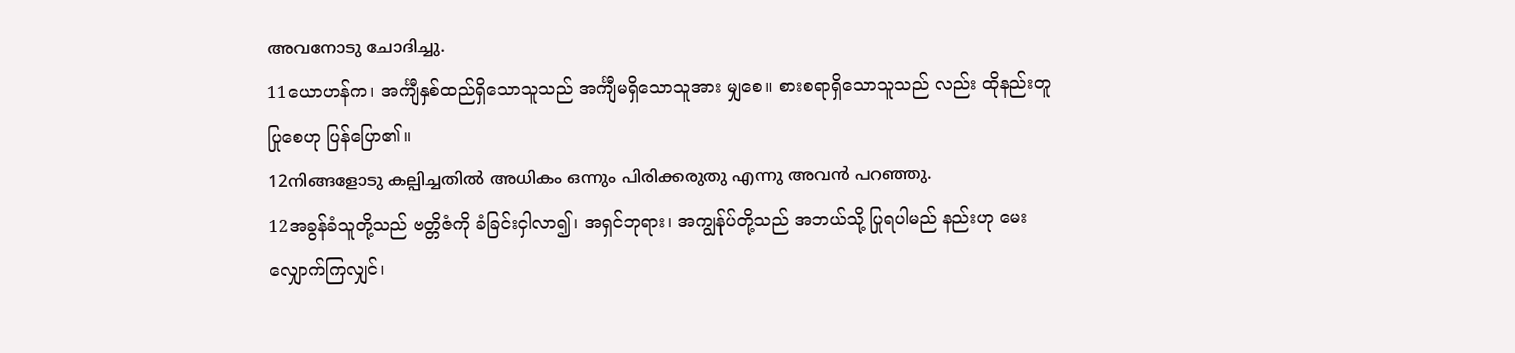അവനോടു ചോദിച്ചു.
11ယောဟန်က၊ အင်္ကျီနှစ်ထည်ရှိသောသူသည် အင်္ကျီမရှိသောသူအား မျှစေ။ စားစရာရှိသောသူသည် လည်း ထိုနည်းတူပြုစေဟု ပြန်ပြော၏။
12നിങ്ങളോടു കല്പിച്ചതില്‍ അധികം ഒന്നും പിരിക്കരുതു എന്നു അവന്‍ പറഞ്ഞു.
12အခွန်ခံသူတို့သည် ဗတ္တိဇံကို ခံခြင်းငှါလာ၍၊ အရှင်ဘုရား၊ အကျွန်ုပ်တို့သည် အဘယ်သို့ ပြုရပါမည် နည်းဟု မေးလျှောက်ကြလျှင်၊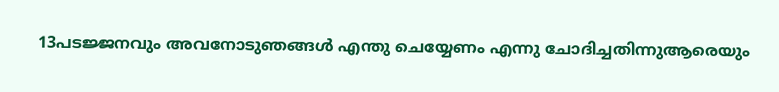13പടജ്ജനവും അവനോടുഞങ്ങള്‍ എന്തു ചെയ്യേണം എന്നു ചോദിച്ചതിന്നുആരെയും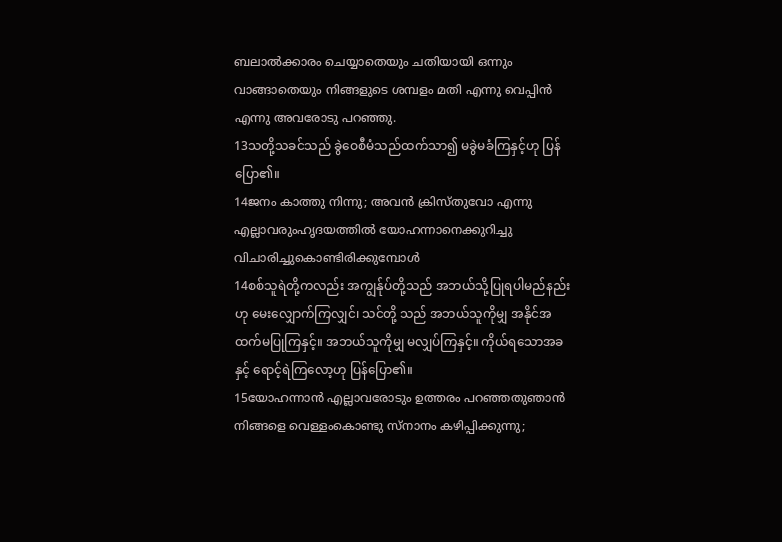ബലാല്‍ക്കാരം ചെയ്യാതെയും ചതിയായി ഒന്നും വാങ്ങാതെയും നിങ്ങളുടെ ശമ്പളം മതി എന്നു വെപ്പിന്‍ എന്നു അവരോടു പറഞ്ഞു.
13သတို့သခင်သည် ခွဲဝေစီမံသည်ထက်သာ၍ မခွဲမခံကြနှင့်ဟု ပြန်ပြော၏။
14ജനം കാത്തു നിന്നു; അവന്‍ ക്രിസ്തുവോ എന്നു എല്ലാവരുംഹൃദയത്തില്‍ യോഹന്നാനെക്കുറിച്ചു വിചാരിച്ചുകൊണ്ടിരിക്കുമ്പോള്‍
14စစ်သူရဲတို့ကလည်း အကျွန်ုပ်တို့သည် အဘယ်သို့ပြုရပါမည်နည်းဟု မေးလျှောက်ကြလျှင်၊ သင်တို့ သည် အဘယ်သူကိုမျှ အနိုင်အထက်မပြုကြနှင့်။ အဘယ်သူကိုမျှ မလျှပ်ကြနှင့်။ ကိုယ်ရသောအခနှင့် ရောင့်ရဲကြလော့ဟု ပြန်ပြော၏။
15യോഹന്നാന്‍ എല്ലാവരോടും ഉത്തരം പറഞ്ഞതുഞാന്‍ നിങ്ങളെ വെള്ളംകൊണ്ടു സ്നാനം കഴിപ്പിക്കുന്നു;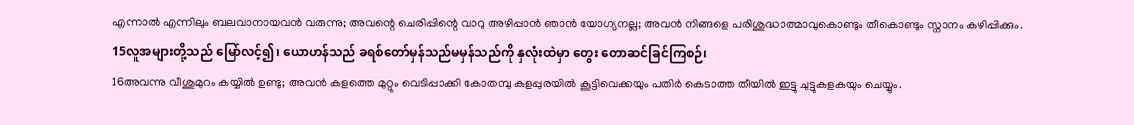എന്നാല്‍ എന്നിലും ബലവാനായവന്‍ വരുന്നു; അവന്റെ ചെരിപ്പിന്റെ വാറു അഴിപ്പാന്‍ ഞാന്‍ യോഗ്യനല്ല; അവന്‍ നിങ്ങളെ പരിശുദ്ധാത്മാവുകൊണ്ടും തീകൊണ്ടും സ്നാനം കഴിപ്പിക്കും.
15လူအများတို့သည် မြော်လင့်၍၊ ယောဟန်သည် ခရစ်တော်မှန်သည်မမှန်သည်ကို နှလုံးထဲမှာ တွေး တောဆင်ခြင်ကြစဉ်၊
16അവന്നു വീശുമുറം കയ്യില്‍ ഉണ്ടു; അവന്‍ കളത്തെ മുറ്റും വെടിപ്പാക്കി കോതമ്പു കളപ്പുരയില്‍ കൂട്ടിവെക്കയും പതിര്‍ കെടാത്ത തീയില്‍ ഇട്ടു ചുട്ടുകളകയും ചെയ്യും.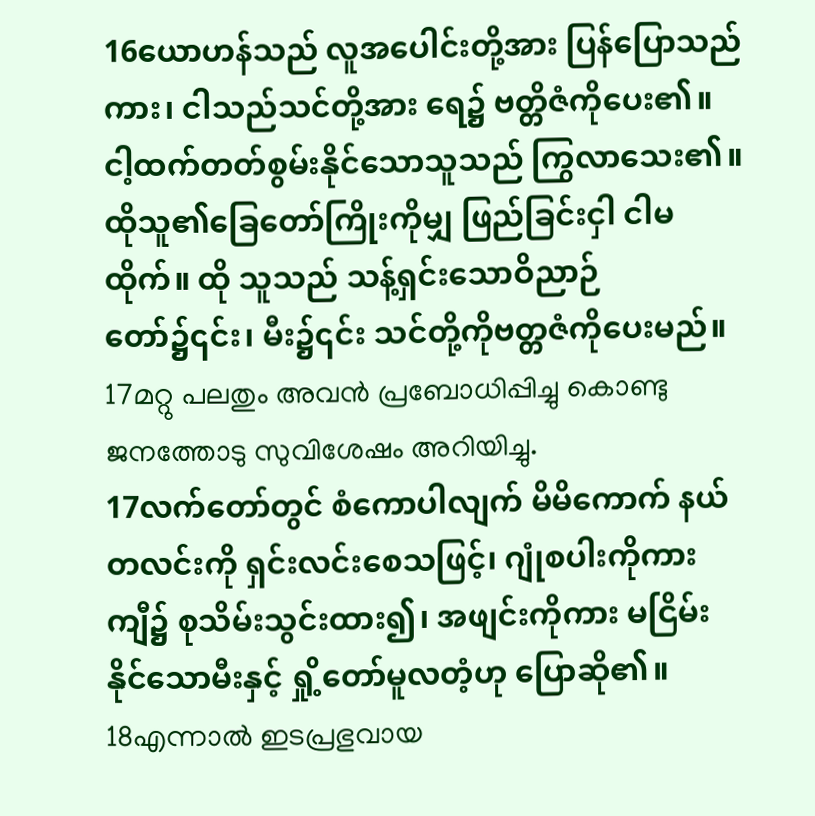16ယောဟန်သည် လူအပေါင်းတို့အား ပြန်ပြောသည်ကား၊ ငါသည်သင်တို့အား ရေ၌ ဗတ္တိဇံကိုပေး၏။ ငါ့ထက်တတ်စွမ်းနိုင်သောသူသည် ကြွလာသေး၏။ ထိုသူ၏ခြေတော်ကြိုးကိုမျှ ဖြည်ခြင်းငှါ ငါမထိုက်။ ထို သူသည် သန့်ရှင်းသောဝိညာဉ်တော်၌၎င်း၊ မီး၌၎င်း သင်တို့ကိုဗတ္တဇံကိုပေးမည်။
17മറ്റു പലതും അവന്‍ പ്രബോധിപ്പിച്ചു കൊണ്ടു ജനത്തോടു സുവിശേഷം അറിയിച്ചു.
17လက်တော်တွင် စံကောပါလျက် မိမိကောက် နယ်တလင်းကို ရှင်းလင်းစေသဖြင့်၊ ဂျုံစပါးကိုကား ကျီ၌ စုသိမ်းသွင်းထား၍၊ အဖျင်းကိုကား မငြိမ်းနိုင်သောမီးနှင့် ရှို့တော်မူလတံ့ဟု ပြောဆို၏။
18എന്നാല്‍ ഇടപ്രഭുവായ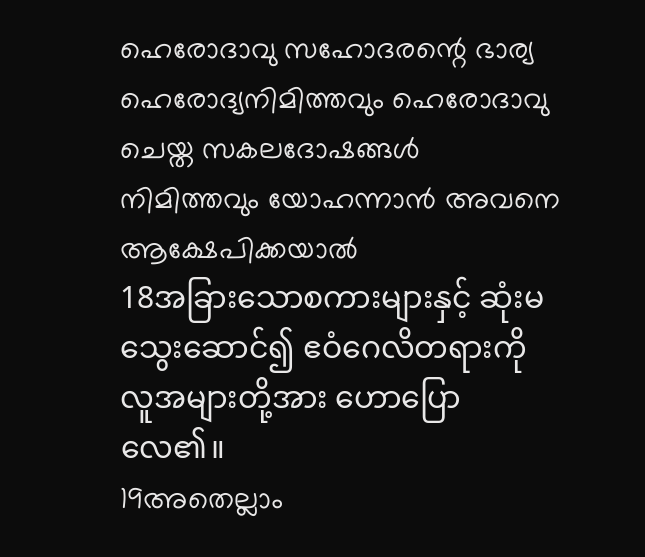ഹെരോദാവു സഹോദരന്റെ ഭാര്യ ഹെരോദ്യനിമിത്തവും ഹെരോദാവു ചെയ്ത സകലദോഷങ്ങള്‍ നിമിത്തവും യോഹന്നാന്‍ അവനെ ആക്ഷേപിക്കയാല്‍
18အခြားသောစကားများနှင့် ဆုံးမသွေးဆောင်၍ ဧဝံဂေလိတရားကို လူအများတို့အား ဟောပြော လေ၏။
19അതെല്ലാം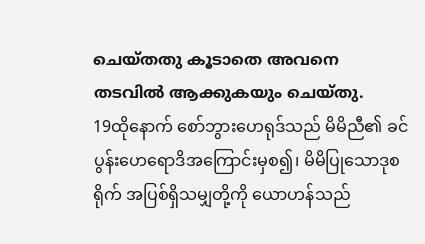ചെയ്തതു കൂടാതെ അവനെ തടവില്‍ ആക്കുകയും ചെയ്തു.
19ထိုနောက် စော်ဘွားဟေရုဒ်သည် မိမိညီ၏ ခင်ပွန်းဟေရောဒိအကြောင်းမှစ၍၊ မိမိပြုသောဒုစရိုက် အပြစ်ရှိသမျှတို့ကို ယောဟန်သည်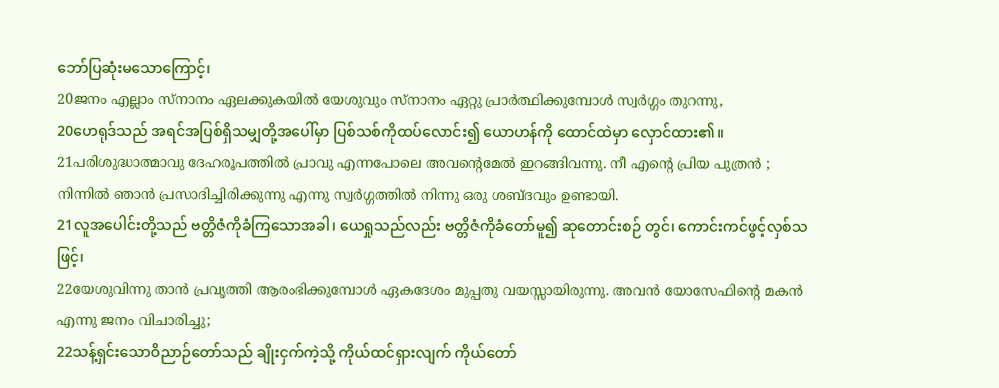ဘော်ပြဆုံးမသောကြောင့်၊
20ജനം എല്ലാം സ്നാനം ഏലക്കുകയില്‍ യേശുവും സ്നാനം ഏറ്റു പ്രാര്‍ത്ഥിക്കുമ്പോള്‍ സ്വര്‍ഗ്ഗം തുറന്നു,
20ဟေရုဒ်သည် အရင်အပြစ်ရှိသမျှတို့အပေါ်မှာ ပြစ်သစ်ကိုထပ်လောင်း၍ ယောဟန်ကို ထောင်ထဲမှာ လှောင်ထား၏။
21പരിശുദ്ധാത്മാവു ദേഹരൂപത്തില്‍ പ്രാവു എന്നപോലെ അവന്റെമേല്‍ ഇറങ്ങിവന്നു. നീ എന്റെ പ്രിയ പുത്രന്‍ ; നിന്നില്‍ ഞാന്‍ പ്രസാദിച്ചിരിക്കുന്നു എന്നു സ്വര്‍ഗ്ഗത്തില്‍ നിന്നു ഒരു ശബ്ദവും ഉണ്ടായി.
21လူအပေါင်းတို့သည် ဗတ္တိဇံကိုခံကြသောအခါ၊ ယေရှုသည်လည်း ဗတ္တိဇံကိုခံတော်မူ၍ ဆုတောင်းစဉ် တွင်၊ ကောင်းကင်ဖွင့်လှစ်သဖြင့်၊
22യേശുവിന്നു താന്‍ പ്രവൃത്തി ആരംഭിക്കുമ്പോള്‍ ഏകദേശം മുപ്പതു വയസ്സായിരുന്നു. അവന്‍ യോസേഫിന്റെ മകന്‍ എന്നു ജനം വിചാരിച്ചു;
22သန့်ရှင်းသောဝိညာဉ်တော်သည် ချိုးငှက်ကဲ့သို့ ကိုယ်ထင်ရှားလျက် ကိုယ်တော်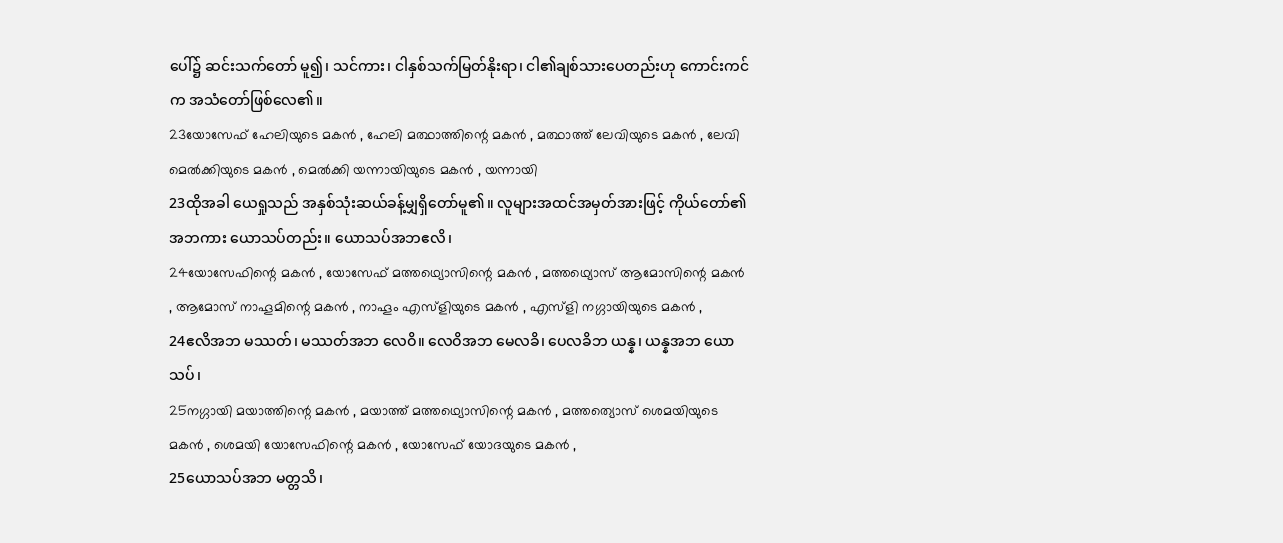ပေါ်၌ ဆင်းသက်တော် မူ၍၊ သင်ကား၊ ငါနှစ်သက်မြတ်နိုးရာ၊ ငါ၏ချစ်သားပေတည်းဟု ကောင်းကင်က အသံတော်ဖြစ်လေ၏။
23യോസേഫ് ഹേലിയുടെ മകന്‍ , ഹേലി മത്ഥാത്തിന്റെ മകന്‍ , മത്ഥാത്ത് ലേവിയുടെ മകന്‍ , ലേവി മെല്‍ക്കിയുടെ മകന്‍ , മെല്‍ക്കി യന്നായിയുടെ മകന്‍ , യന്നായി
23ထိုအခါ ယေရှုသည် အနှစ်သုံးဆယ်ခန့်မျှရှိတော်မူ၏။ လူများအထင်အမှတ်အားဖြင့် ကိုယ်တော်၏ အဘကား ယောသပ်တည်း။ ယောသပ်အဘဧလိ၊
24യോസേഫിന്റെ മകന്‍ , യോസേഫ് മത്തഥ്യൊസിന്റെ മകന്‍ , മത്തഥ്യൊസ് ആമോസിന്റെ മകന്‍ , ആമോസ് നാഹൂമിന്റെ മകന്‍ , നാഹൂം എസ്ളിയുടെ മകന്‍ , എസ്ളി നഗ്ഗായിയുടെ മകന്‍ ,
24ဧလိအဘ မဿတ်၊ မဿတ်အဘ လေဝိ။ လေဝိအဘ မေလခိ၊ ပေလခိဘ ယန္န၊ ယန္နအဘ ယောသပ်၊
25നഗ്ഗായി മയാത്തിന്റെ മകന്‍ , മയാത്ത് മത്തഥ്യൊസിന്റെ മകന്‍ , മത്തത്യൊസ് ശെമയിയുടെ മകന്‍ , ശെമയി യോസേഫിന്റെ മകന്‍ , യോസേഫ് യോദയുടെ മകന്‍ ,
25ယောသပ်အဘ မတ္တသိ၊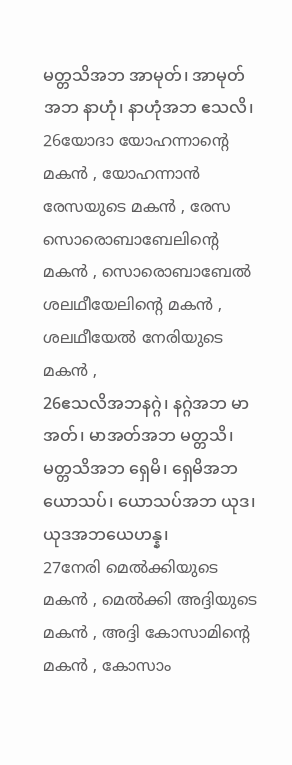မတ္တသိအဘ အာမုတ်၊ အာမုတ်အဘ နာဟုံ၊ နာဟုံအဘ ဧသလိ၊
26യോദാ യോഹന്നാന്റെ മകന്‍ , യോഹന്നാന്‍ രേസയുടെ മകന്‍ , രേസ സൊരൊബാബേലിന്റെ മകന്‍ , സൊരൊബാബേല്‍ ശലഥീയേലിന്റെ മകന്‍ , ശലഥീയേല്‍ നേരിയുടെ മകന്‍ ,
26ဧသလိအဘနဂ္ဂဲ၊ နဂ္ဂဲအဘ မာအတ်၊ မာအတ်အဘ မတ္တသိ၊ မတ္တသိအဘ ရှေမိ၊ ရှေမိအဘ ယောသပ်၊ ယောသပ်အဘ ယုဒ၊ ယုဒအဘယေဟန္န၊
27നേരി മെല്‍ക്കിയുടെ മകന്‍ , മെല്‍ക്കി അദ്ദിയുടെ മകന്‍ , അദ്ദി കോസാമിന്റെ മകന്‍ , കോസാം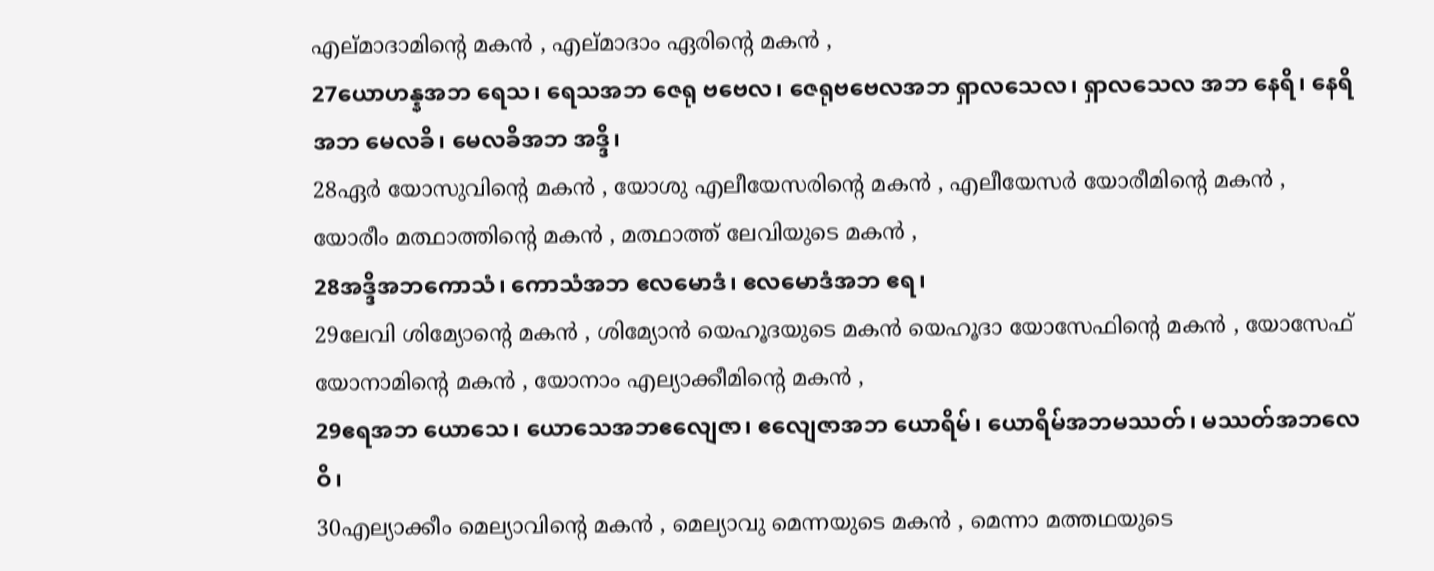എല്മാദാമിന്റെ മകന്‍ , എല്മാദാം ഏരിന്റെ മകന്‍ ,
27ယောဟန္နအဘ ရေသ၊ ရေသအဘ ဇေရု ဗဗေလ၊ ဇေရုဗဗေလအဘ ရှာလသေလ၊ ရှာလသေလ အဘ နေရိ၊ နေရိအဘ မေလခိ၊ မေလခိအဘ အဒ္ဒိ၊
28ഏര്‍ യോസുവിന്റെ മകന്‍ , യോശു എലീയേസരിന്റെ മകന്‍ , എലീയേസര്‍ യോരീമിന്റെ മകന്‍ , യോരീം മത്ഥാത്തിന്റെ മകന്‍ , മത്ഥാത്ത് ലേവിയുടെ മകന്‍ ,
28အဒ္ဒိအဘကောသံ၊ ကောသံအဘ ဧလမောဒံ၊ ဧလမောဒံအဘ ဧရ၊
29ലേവി ശിമ്യോന്റെ മകന്‍ , ശിമ്യോന്‍ യെഹൂദയുടെ മകന്‍ യെഹൂദാ യോസേഫിന്റെ മകന്‍ , യോസേഫ് യോനാമിന്റെ മകന്‍ , യോനാം എല്യാക്കീമിന്റെ മകന്‍ ,
29ဧရအဘ ယောသေ၊ ယောသေအဘဧလျေဇာ၊ ဧလျေဇာအဘ ယောရိမ်၊ ယောရိမ်အဘမဿတ်၊ မဿတ်အဘလေဝိ၊
30എല്യാക്കീം മെല്യാവിന്റെ മകന്‍ , മെല്യാവു മെന്നയുടെ മകന്‍ , മെന്നാ മത്തഥയുടെ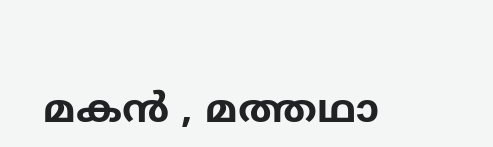മകന്‍ , മത്തഥാ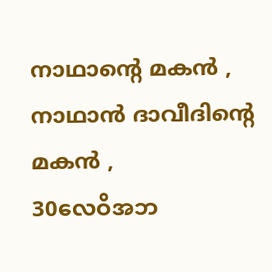നാഥാന്റെ മകന്‍ , നാഥാന്‍ ദാവീദിന്റെ മകന്‍ ,
30လေဝိအဘ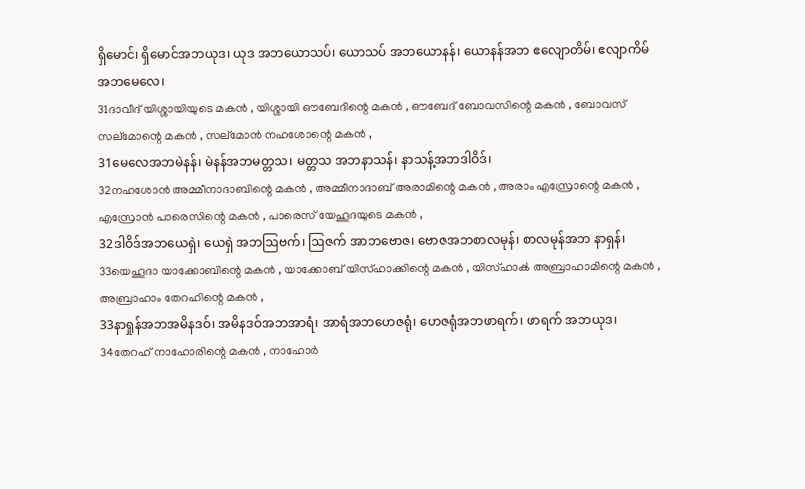ရှိမောင်၊ ရှိမောင်အဘယုဒ၊ ယုဒ အဘယောသပ်၊ ယောသပ် အဘယောနန်၊ ယောနန်အဘ ဧလျောတိမ်၊ ဧလျာကိမ် အဘမေလေ၊
31ദാവീദ് യിശ്ശായിയുടെ മകന്‍ , യിശ്ശായി ഔബേദിന്റെ മകന്‍ , ഔബേദ് ബോവസിന്റെ മകന്‍ , ബോവസ് സല്മോന്റെ മകന്‍ , സല്മോന്‍ നഹശോന്റെ മകന്‍ ,
31မေလေအဘမဲနန်၊ မဲနန်အဘမတ္တသ၊ မတ္တသ အဘနာသန်၊ နာသန့်အဘဒါဝိဒ်၊
32നഹശോന്‍ അമ്മീനാദാബിന്റെ മകന്‍ , അമ്മീനാദാബ് അരാമിന്റെ മകന്‍ , അരാം എസ്രോന്റെ മകന്‍ , എസ്രോന്‍ പാരെസിന്റെ മകന്‍ , പാരെസ് യേഹൂദയുടെ മകന്‍ ,
32ဒါဝိဒ်အဘယေရှဲ၊ ယေရှဲ အဘဩဗက်၊ ဩဇက် အာဘဗောဇ၊ ဗောဇအဘစာလမုန်၊ စာလမုန်အဘ နာရှန်၊
33യെഹൂദാ യാക്കോബിന്റെ മകന്‍ , യാക്കോബ് യിസ്ഹാക്കിന്റെ മകന്‍ , യിസ്ഹാക്‍ അബ്രാഹാമിന്റെ മകന്‍ , അബ്രാഹാം തേറഹിന്റെ മകന്‍ ,
33နာရှုန်အဘအမိနဒဝ်၊ အမိနဒဝ်အဘအာရံ၊ အာရံအဘဟေဇရုံ၊ ဟေဇရုံအဘဖာရက်၊ ဖာရက် အဘယုဒ၊
34തേറഹ് നാഹോരിന്റെ മകന്‍ , നാഹോര്‍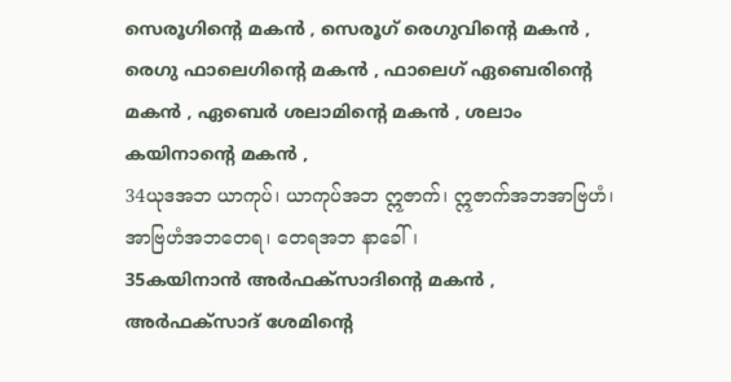സെരൂഗിന്റെ മകന്‍ , സെരൂഗ് രെഗുവിന്റെ മകന്‍ , രെഗു ഫാലെഗിന്റെ മകന്‍ , ഫാലെഗ് ഏബെരിന്റെ മകന്‍ , ഏബെര്‍ ശലാമിന്റെ മകന്‍ , ശലാം കയിനാന്റെ മകന്‍ ,
34ယုဒအဘ ယာကုပ်၊ ယာကုပ်အဘ ဣဇာက်၊ ဣဇာက်အဘအာဗြဟံ၊ အာဗြဟံအဘတေရ၊ တေရအဘ နာခေါ်၊
35കയിനാന്‍ അര്‍ഫക്സാദിന്റെ മകന്‍ , അര്‍ഫക്സാദ് ശേമിന്റെ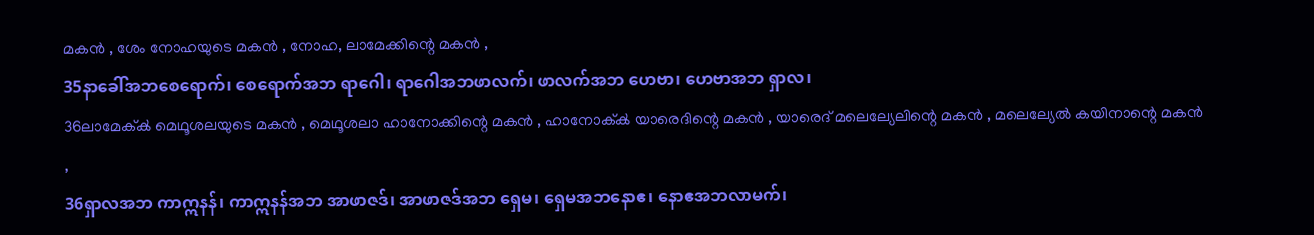മകന്‍ , ശേം നോഹയുടെ മകന്‍ , നോഹ, ലാമേക്കിന്റെ മകന്‍ ,
35နာခေါ်အဘစေရောက်၊ စေရောက်အဘ ရာဂေါ၊ ရာဂေါအဘဖာလက်၊ ဖာလက်အဘ ဟေဗာ၊ ဟေဗာအဘ ရှာလ၊
36ലാമേക്ക്‍ മെഥൂശലയുടെ മകന്‍ , മെഥൂശലാ ഹാനോക്കിന്റെ മകന്‍ , ഹാനോക്ക്‍ യാരെദിന്റെ മകന്‍ , യാരെദ് മലെല്യേലിന്റെ മകന്‍ , മലെല്യേല്‍ കയിനാന്റെ മകന്‍ ,
36ရှာလအဘ ကာဣနန်၊ ကာဣနန်အဘ အာဖာဇဒ်၊ အာဖာဇဒ်အဘ ရှေမ၊ ရှေမအဘနောဧ၊ နောဧအဘလာမက်၊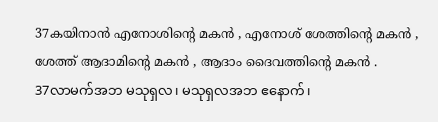37കയിനാന്‍ എനോശിന്റെ മകന്‍ , എനോശ് ശേത്തിന്റെ മകന്‍ , ശേത്ത് ആദാമിന്റെ മകന്‍ , ആദാം ദൈവത്തിന്റെ മകന്‍ .
37လာမက်အဘ မသုရှလ၊ မသုရှလအဘ ဧနောက်၊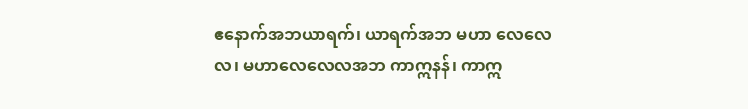ဧနောက်အဘယာရက်၊ ယာရက်အဘ မဟာ လေလေလ၊ မဟာလေလေလအဘ ကာဣနန်၊ ကာဣ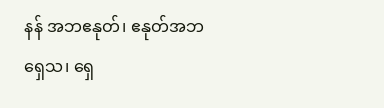နန် အဘဧနုတ်၊ ဧနုတ်အဘရှေသ၊ ရှေ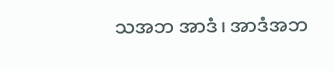သအဘ အာဒံ၊ အာဒံအဘ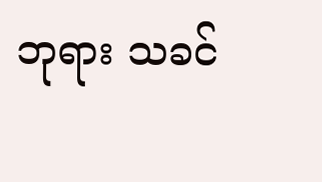ဘုရား သခင်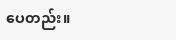ပေတည်း။